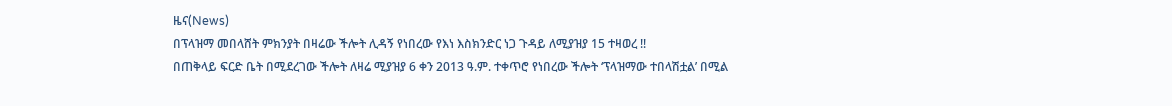ዜና(News)
በፕላዝማ መበላሸት ምክንያት በዛሬው ችሎት ሊዳኝ የነበረው የእነ እስክንድር ነጋ ጉዳይ ለሚያዝያ 15 ተዛወረ !!
በጠቅላይ ፍርድ ቤት በሚደረገው ችሎት ለዛሬ ሚያዝያ 6 ቀን 2013 ዓ.ም. ተቀጥሮ የነበረው ችሎት ‘ፕላዝማው ተበላሽቷል’ በሚል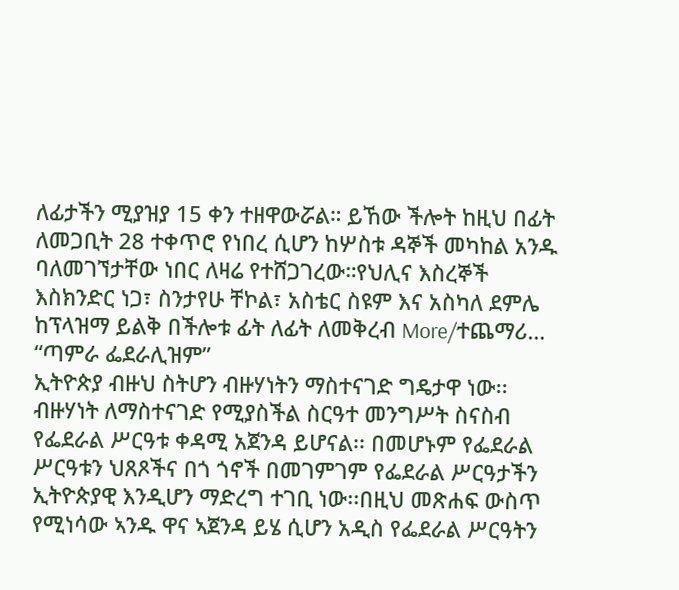ለፊታችን ሚያዝያ 15 ቀን ተዘዋውሯል። ይኸው ችሎት ከዚህ በፊት ለመጋቢት 28 ተቀጥሮ የነበረ ሲሆን ከሦስቱ ዳኞች መካከል አንዱ ባለመገኘታቸው ነበር ለዛሬ የተሸጋገረው።የህሊና እስረኞች እስክንድር ነጋ፣ ስንታየሁ ቸኮል፣ አስቴር ስዩም እና አስካለ ደምሌ ከፕላዝማ ይልቅ በችሎቱ ፊት ለፊት ለመቅረብ More/ተጨማሪ…
“ጣምራ ፌደራሊዝም”
ኢትዮጵያ ብዙህ ስትሆን ብዙሃነትን ማስተናገድ ግዴታዋ ነው፡፡ ብዙሃነት ለማስተናገድ የሚያስችል ስርዓተ መንግሥት ስናስብ የፌደራል ሥርዓቱ ቀዳሚ አጀንዳ ይሆናል፡፡ በመሆኑም የፌደራል ሥርዓቱን ህጸጾችና በጎ ጎኖች በመገምገም የፌደራል ሥርዓታችን ኢትዮጵያዊ እንዲሆን ማድረግ ተገቢ ነው፡፡በዚህ መጽሐፍ ውስጥ የሚነሳው ኣንዱ ዋና ኣጀንዳ ይሄ ሲሆን አዲስ የፌደራል ሥርዓትን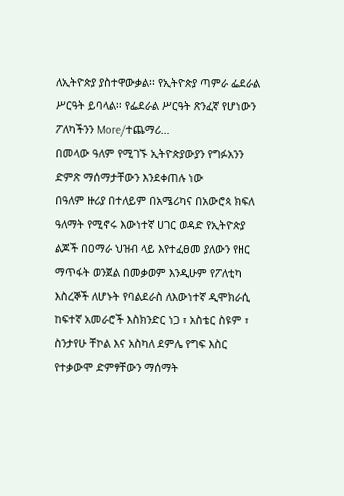ለኢትዮጵያ ያስተዋውቃል፡፡ የኢትዮጵያ ጣምራ ፌደራል ሥርዓት ይባላል፡፡ የፌደራል ሥርዓት ጽንፈኛ የሆነውን ፖለካችንን More/ተጨማሪ…
በመላው ዓለም የሚገኙ ኢትዮጵያውያን የግፉአንን ድምጽ ማሰማታቸውን እንደቀጠሉ ነው
በዓለም ዙሪያ በተለይም በአሜሪካና በአውሮጳ ክፍለ ዓለማት የሚኖሩ እውነተኛ ሀገር ወዳድ የኢትዮጵያ ልጆች በዐማራ ህዝብ ላይ እየተፈፀመ ያለውን የዘር ማጥፋት ወንጀል በመቃወም እንዲሁም የፖለቲካ እስረኞች ለሆኑት የባልደራስ ለእውነተኛ ዲሞክራሲ ከፍተኛ አመራሮች እስክንድር ነጋ ፣ አስቴር ስዩም ፣ ስንታየሁ ቸኮል እና አስካለ ደምሌ የግፍ እስር የተቃውሞ ድምፃቸውን ማሰማት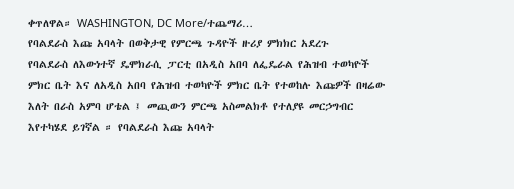ቀጥለዋል። WASHINGTON, DC More/ተጨማሪ…
የባልደራስ እጩ አባላት በወቅታዊ የምርጫ ጉዳዮች ዙሪያ ምክክር አደረጉ
የባልደራስ ለእውነተኛ ዴሞክራሲ ፓርቲ በአዲስ አበባ ለፌዴራል የሕዝብ ተወካዮች ምክር ቤት እና ለአዲስ አበባ የሕዝብ ተወካዮች ምክር ቤት የተወከሉ እጩዎች በዛሬው እለት በራስ አምባ ሆቴል ፤ መጪውን ምርጫ አስመልክቶ የተለያዩ መርኃግብር እየተካሄደ ይገኛል ። የባልደራስ እጩ አባላት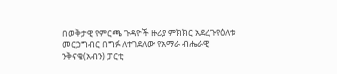በወቅታዊ የምርጫ ጉዳዮች ዙሪያ ምክክር አደረጉየዕለቱ መርኃግብር በግፉ ለተገደለው የአማራ ብሔራዊ ንቅናቄ(አብን) ፓርቲ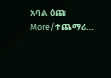አባል ዕጩ More/ተጨማሪ…